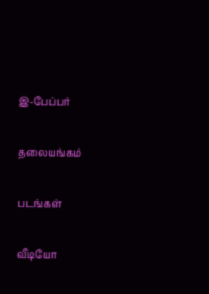இ-பேப்பர்

தலையங்கம்

படங்கள்

வீடியோ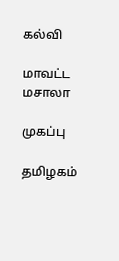கல்வி

மாவட்ட மசாலா

முகப்பு

தமிழகம்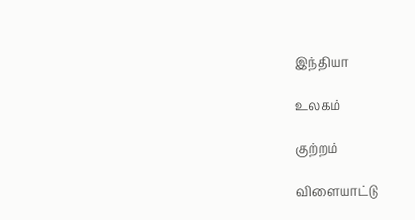இந்தியா

உலகம்

குற்றம்

விளையாட்டு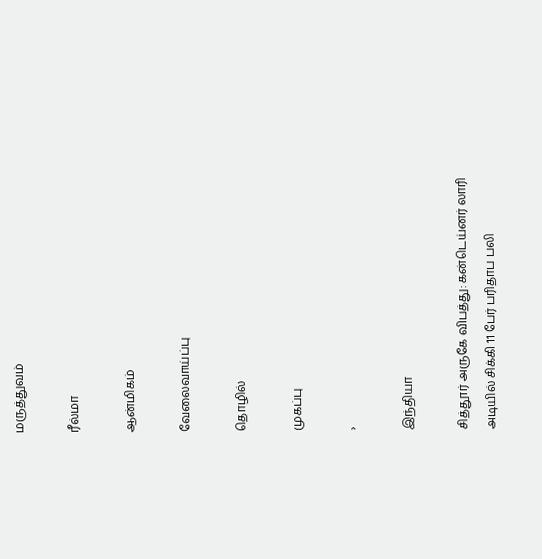மருத்துவம்

ரீல்மா

ஆன்மிகம்

வேலைவாய்ப்பு

தொழில்

முகப்பு

›

இந்தியா

சித்தூர் அருகே விபத்து: கன்டெய்னர் லாரி அடியில் சிக்கி 11 பேர் பரிதாப பலி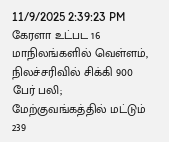11/9/2025 2:39:23 PM
கேரளா உட்பட 16 மாநிலங்களில் வெள்ளம், நிலச்சரிவில் சிக்கி 900 பேர் பலி; மேற்குவங்கத்தில் மட்டும் 239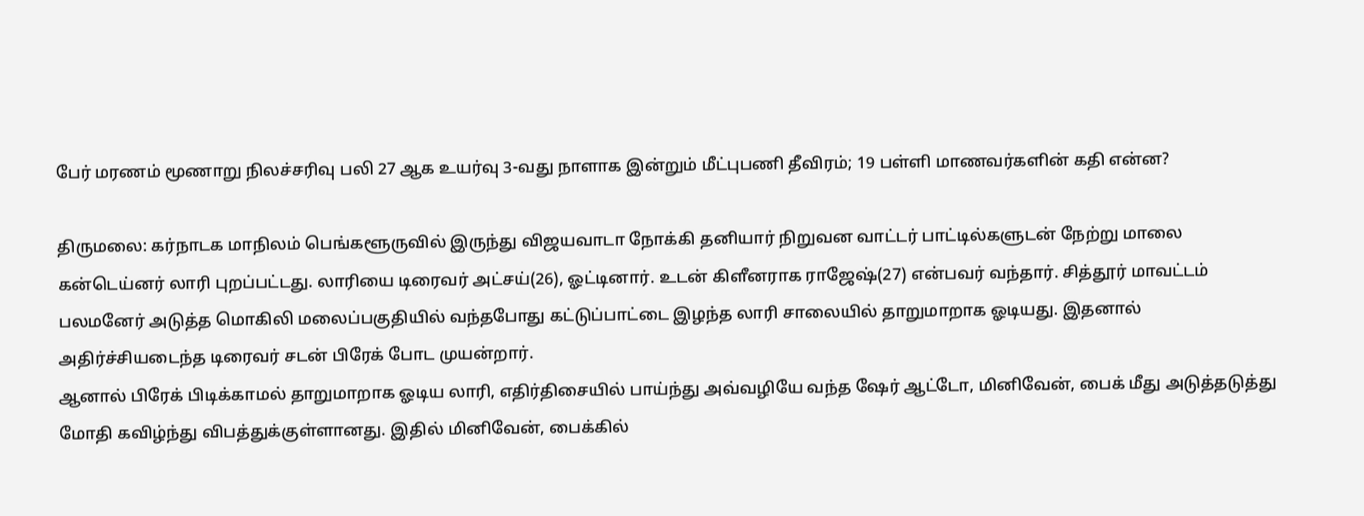பேர் மரணம் மூணாறு நிலச்சரிவு பலி 27 ஆக உயர்வு 3-வது நாளாக இன்றும் மீட்புபணி தீவிரம்; 19 பள்ளி மாணவர்களின் கதி என்ன?

திருமலை: கர்நாடக மாநிலம் பெங்களூருவில் இருந்து விஜயவாடா நோக்கி தனியார் நிறுவன வாட்டர் பாட்டில்களுடன் நேற்று மாலை கன்டெய்னர் லாரி புறப்பட்டது. லாரியை டிரைவர் அட்சய்(26), ஓட்டினார். உடன் கிளீனராக ராஜேஷ்(27) என்பவர் வந்தார். சித்தூர் மாவட்டம் பலமனேர் அடுத்த மொகிலி மலைப்பகுதியில் வந்தபோது கட்டுப்பாட்டை இழந்த லாரி சாலையில் தாறுமாறாக ஓடியது. இதனால் அதிர்ச்சியடைந்த டிரைவர் சடன் பிரேக் போட முயன்றார்.
ஆனால் பிரேக் பிடிக்காமல் தாறுமாறாக ஓடிய லாரி, எதிர்திசையில் பாய்ந்து அவ்வழியே வந்த ஷேர் ஆட்டோ, மினிவேன், பைக் மீது அடுத்தடுத்து மோதி கவிழ்ந்து விபத்துக்குள்ளானது. இதில் மினிவேன், பைக்கில்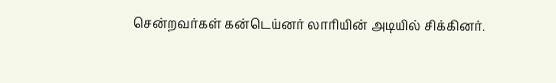சென்றவர்கள் கன்டெய்னர் லாரியின் அடியில் சிக்கினர்.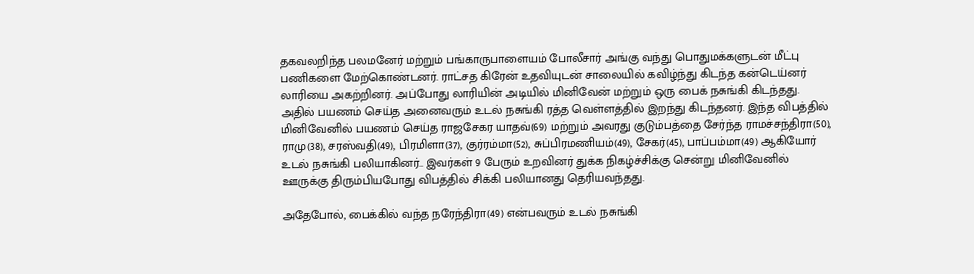தகவலறிந்த பலமனேர் மற்றும் பங்காருபாளையம் போலீசார் அங்கு வந்து பொதுமக்களுடன் மீட்பு பணிகளை மேற்கொண்டனர். ராட்சத கிரேன் உதவியுடன் சாலையில் கவிழ்ந்து கிடந்த கன்டெய்னர் லாரியை அகற்றினர். அப்போது லாரியின் அடியில் மினிவேன் மற்றும் ஒரு பைக் நசுங்கி கிடந்தது. அதில் பயணம் செய்த அனைவரும் உடல் நசுங்கி ரத்த வெள்ளத்தில் இறந்து கிடந்தனர். இந்த விபத்தில் மினிவேனில் பயணம் செய்த ராஜசேகர யாதவ்(69) மற்றும் அவரது குடும்பத்தை சேர்ந்த ராமச்சந்திரா(50), ராமு(38), சரஸ்வதி(49), பிரமிளா(37), குர்ரம்மா(52), சுப்பிரமணியம்(49), சேகர்(45), பாப்பம்மா(49) ஆகியோர் உடல் நசுங்கி பலியாகினர்.. இவர்கள் 9 பேரும் உறவினர் துக்க நிகழ்ச்சிக்கு சென்று மினிவேனில் ஊருக்கு திரும்பியபோது விபத்தில் சிக்கி பலியானது தெரியவந்தது.

அதேபோல், பைக்கில் வந்த நரேந்திரா(49) என்பவரும் உடல் நசுங்கி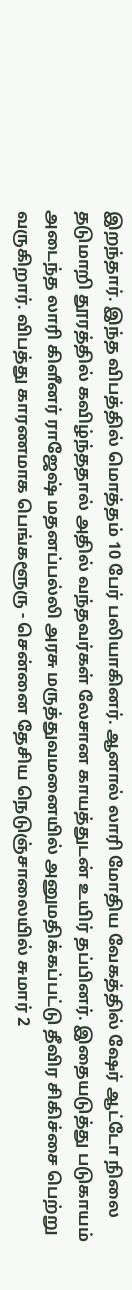இறந்தார். இந்த விபத்தில் மொத்தம் 10 பேர் பலியாகினர். ஆனால் லாரி மோதிய வேகத்தில் ஷேர் ஆட்டோ நிலை தடுமாறி தூரத்தில் கவிழ்ந்ததால் அதில் வந்தவர்கள் லேசான காயத்துடன் உயிர் தப்பினர். இதையடுத்து படுகாயம் அடைந்த லாரி கிளீனர் ராஜேஷ் மதனப்பல்லி அரசு மருத்துவமனையில் அனுமதிக்கப்பட்டு தீவிர சிகிச்சை பெற்று வருகிறார். விபத்து காரணமாக பெங்களூரு - சென்னை தேசிய நெடுஞ்சாலையில் சுமார் 2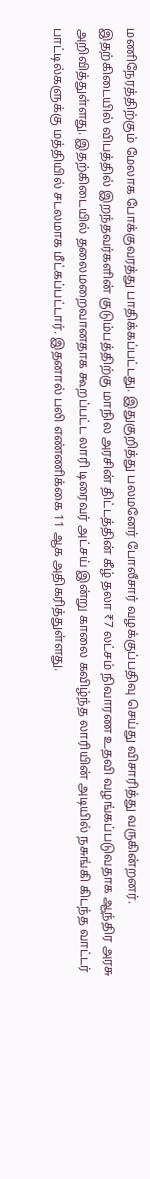மணிநேரத்திற்கும் மேலாக போக்குவரத்து பாதிக்கப்பட்டது. இதுகுறித்து பலமனேர் போலீசார் வழக்குப்பதிவு செய்து விசாரித்து வருகின்றனர். இதற்கிடையில் விபத்தில் இறந்தவர்களின் குடும்பத்திற்கு மாநில அரசின் திட்டத்தின் கீழ் தலா ₹7 லட்சம் நிவாரண உதவி வழங்கப்படுவதாக ஆந்திர அரசு அறிவித்துள்ளது. இதற்கிடையில் தலைமறைவானதாக கூறப்பட்ட லாரி டிரைவர் அட்சய் இன்று காலை கவிழ்ந்த லாரியின் அடியில் நசுங்கி கிடந்த வாட்டர் பாட்டில்களுக்கு மத்தியில் சடலமாக மீட்கப்பட்டார். இதனால் பலி எண்ணிக்கை 11 ஆக அதிகரித்துள்ளது.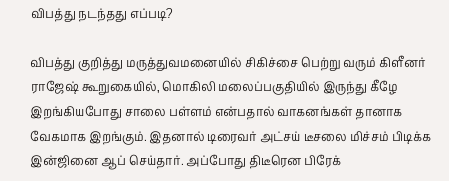விபத்து நடந்தது எப்படி?

விபத்து குறித்து மருத்துவமனையில் சிகிச்சை பெற்று வரும் கிளீனர் ராஜேஷ் கூறுகையில், மொகிலி மலைப்பகுதியில் இருந்து கீழே இறங்கியபோது சாலை பள்ளம் என்பதால் வாகனங்கள் தானாக வேகமாக இறங்கும். இதனால் டிரைவர் அட்சய் டீசலை மிச்சம் பிடிக்க இன்ஜினை ஆப் செய்தார். அப்போது திடீரென பிரேக்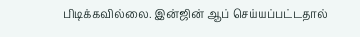பிடிக்கவில்லை. இன்ஜின் ஆப் செய்யப்பட்டதால்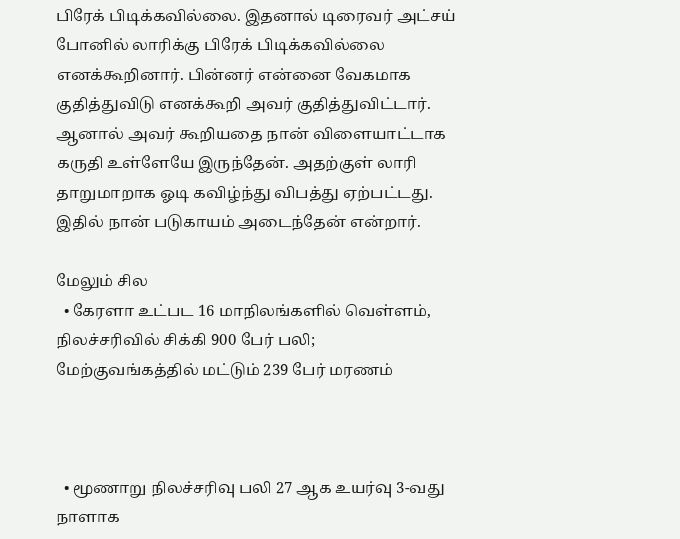பிரேக் பிடிக்கவில்லை. இதனால் டிரைவர் அட்சய் போனில் லாரிக்கு பிரேக் பிடிக்கவில்லை எனக்கூறினார். பின்னர் என்னை வேகமாக குதித்துவிடு எனக்கூறி அவர் குதித்துவிட்டார். ஆனால் அவர் கூறியதை நான் விளையாட்டாக கருதி உள்ளேயே இருந்தேன். அதற்குள் லாரி தாறுமாறாக ஓடி கவிழ்ந்து விபத்து ஏற்பட்டது. இதில் நான் படுகாயம் அடைந்தேன் என்றார்.

மேலும் சில
  • கேரளா உட்பட 16 மாநிலங்களில் வெள்ளம், நிலச்சரிவில் சிக்கி 900 பேர் பலி; மேற்குவங்கத்தில் மட்டும் 239 பேர் மரணம்



  • மூணாறு நிலச்சரிவு பலி 27 ஆக உயர்வு 3-வது நாளாக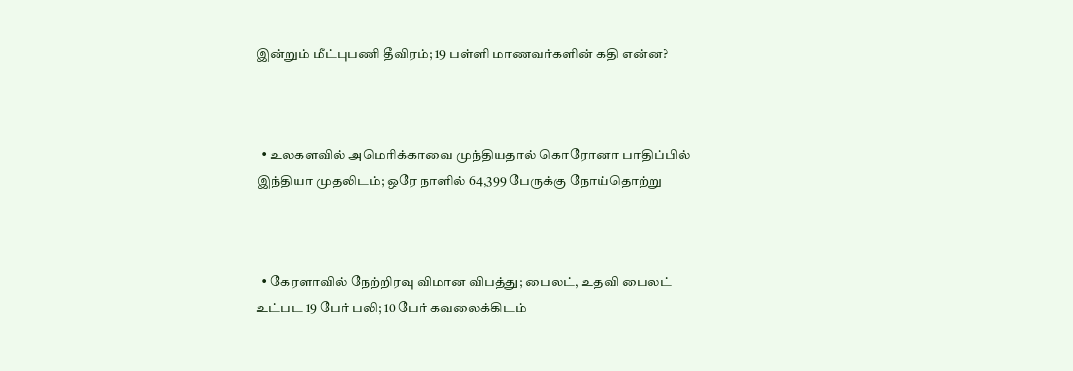இன்றும் மீட்புபணி தீவிரம்; 19 பள்ளி மாணவர்களின் கதி என்ன?



  • உலகளவில் அமெரிக்காவை முந்தியதால் கொரோனா பாதிப்பில் இந்தியா முதலிடம்; ஒரே நாளில் 64,399 பேருக்கு நோய்தொற்று



  • கேரளாவில் நேற்றிரவு விமான விபத்து; பைலட், உதவி பைலட் உட்பட 19 பேர் பலி; 10 பேர் கவலைக்கிடம்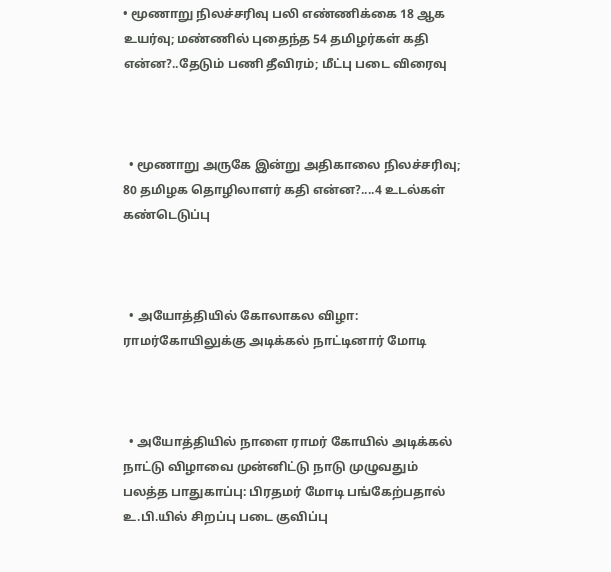• மூணாறு நிலச்சரிவு பலி எண்ணிக்கை 18 ஆக உயர்வு; மண்ணில் புதைந்த 54 தமிழர்கள் கதி என்ன?..தேடும் பணி தீவிரம்; மீட்பு படை விரைவு



  • மூணாறு அருகே இன்று அதிகாலை நிலச்சரிவு; 80 தமிழக தொழிலாளர் கதி என்ன?....4 உடல்கள் கண்டெடுப்பு



  • அயோத்தியில் கோலாகல விழா: ராமர்கோயிலுக்கு அடிக்கல் நாட்டினார் மோடி



  • அயோத்தியில் நாளை ராமர் கோயில் அடிக்கல் நாட்டு விழாவை முன்னிட்டு நாடு முழுவதும் பலத்த பாதுகாப்பு: பிரதமர் மோடி பங்கேற்பதால் உ.பி.யில் சிறப்பு படை குவிப்பு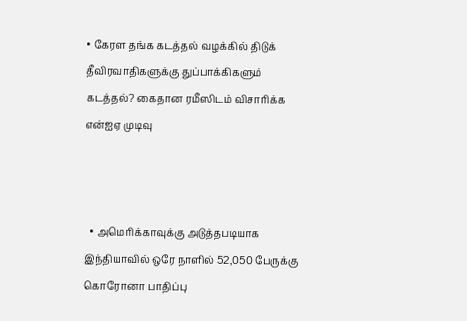• கேரள தங்க கடத்தல் வழக்கில் திடுக் தீவிரவாதிகளுக்கு துப்பாக்கிகளும் கடத்தல்? கைதான ரமீஸிடம் விசாரிக்க என்ஐஏ முடிவு



  • அமெரிக்காவுக்கு அடுத்தபடியாக இந்தியாவில் ஒரே நாளில் 52,050 பேருக்கு கொரோனா பாதிப்பு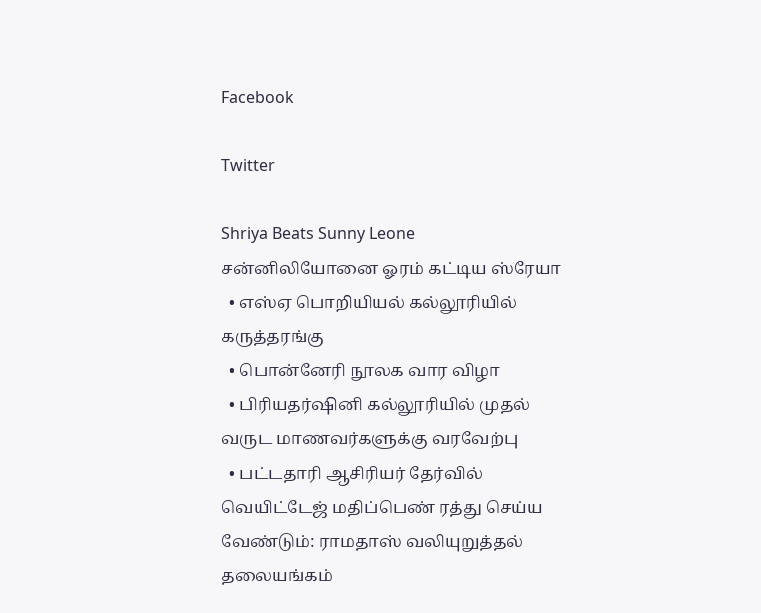Facebook

Twitter

Shriya Beats Sunny Leone
சன்னிலியோனை ஓரம் கட்டிய ஸ்ரேயா
  • எஸ்ஏ பொறியியல் கல்லூரியில் கருத்தரங்கு
  • பொன்னேரி நூலக வார விழா
  • பிரியதர்ஷினி கல்லூரியில் முதல் வருட மாணவர்களுக்கு வரவேற்பு
  • பட்டதாரி ஆசிரியர் தேர்வில் வெயிட்டேஜ் மதிப்பெண் ரத்து செய்ய வேண்டும்: ராமதாஸ் வலியுறுத்தல்
தலையங்கம்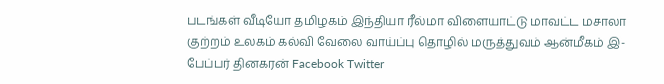படங்கள் வீடியோ தமிழகம் இந்தியா ரீல்மா விளையாட்டு மாவட்ட மசாலா குற்றம் உலகம் கல்வி வேலை வாய்ப்பு தொழில் மருத்துவம் ஆன்மீகம் இ-பேப்பர் தினகரன் Facebook Twitter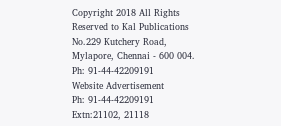Copyright 2018 All Rights Reserved to Kal Publications
No.229 Kutchery Road, Mylapore, Chennai - 600 004. Ph: 91-44-42209191
Website Advertisement
Ph: 91-44-42209191 Extn:21102, 21118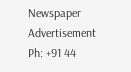Newspaper Advertisement
Ph: +91 44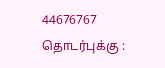44676767
தொடர்புக்கு :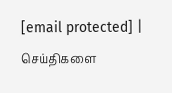[email protected] | செய்திகளை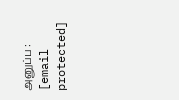அனுப்ப : [email protected]